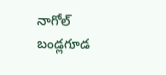నాగోల్ బండ్లగూడ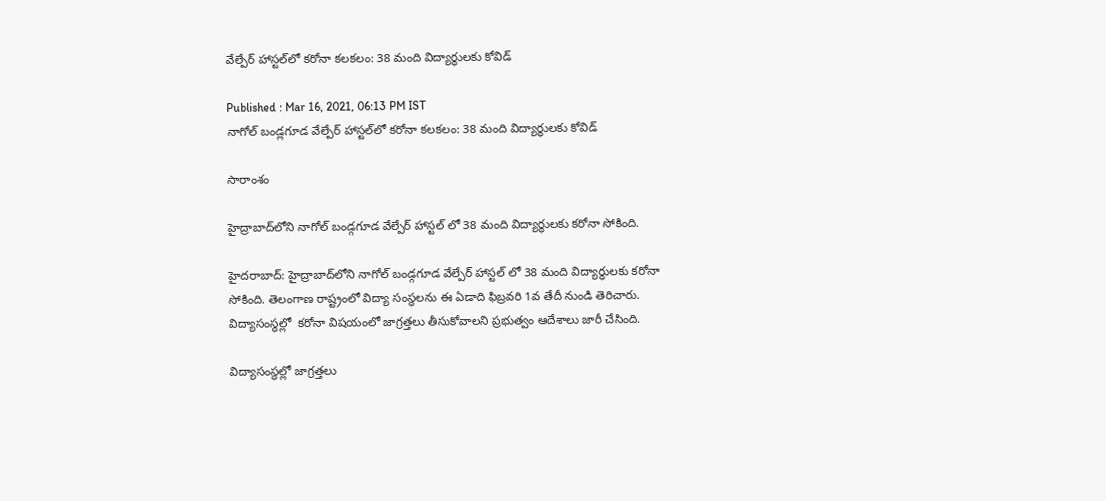వేల్పేర్ హాస్టల్‌లో కరోనా కలకలం: 38 మంది విద్యార్ధులకు కోవిడ్

Published : Mar 16, 2021, 06:13 PM IST
నాగోల్ బండ్లగూడ వేల్పేర్ హాస్టల్‌లో కరోనా కలకలం: 38 మంది విద్యార్ధులకు కోవిడ్

సారాంశం

హైద్రాబాద్‌లోని నాగోల్ బండ్గగూడ వేల్పేర్ హాస్టల్ లో 38 మంది విద్యార్ధులకు కరోనా సోకింది.

హైదరాబాద్: హైద్రాబాద్‌లోని నాగోల్ బండ్గగూడ వేల్పేర్ హాస్టల్ లో 38 మంది విద్యార్ధులకు కరోనా సోకింది. తెలంగాణ రాష్ట్రంలో విద్యా సంస్థలను ఈ ఏడాది ఫిబ్రవరి 1వ తేదీ నుండి తెరిచారు.  విద్యాసంస్థల్లో  కరోనా విషయంలో జాగ్రత్తలు తీసుకోవాలని ప్రభుత్వం ఆదేశాలు జారీ చేసింది.

విద్యాసంస్థల్లో జాగ్రత్తలు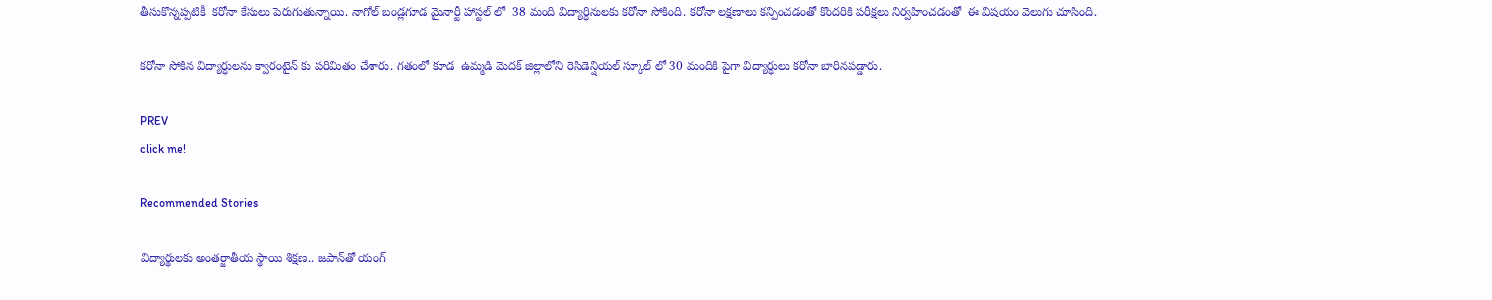తీసుకొన్నప్పటికీ  కరోనా కేసులు పెరుగుతున్నాయి. నాగోల్ బండ్లగూడ మైనార్టీ హాస్టల్ లో  38 మంది విద్యార్ధినులకు కరోనా సోకింది. కరోనా లక్షణాలు కన్పించడంతో కొందరికి పరీక్షలు నిర్వహించడంతో  ఈ విషయం వెలుగు చూసింది.

కరోనా సోకిన విద్యార్ధులను క్వారంటైన్ కు పరిమితం చేశారు. గతంలో కూడ  ఉమ్మడి మెదక్ జిల్లాలోని రెసిడెన్షియల్ స్కూల్ లో 30 మందికి పైగా విద్యార్ధులు కరోనా బారినపడ్డారు.

PREV
click me!

Recommended Stories

విద్యార్థుల‌కు అంత‌ర్జాతీయ స్థాయి శిక్ష‌ణ‌.. జ‌పాన్‌తో యంగ్‌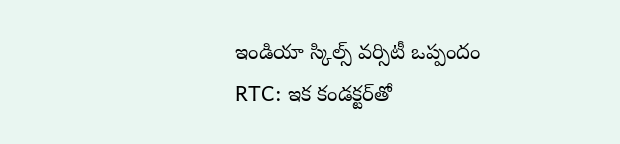ఇండియా స్కిల్స్ వ‌ర్సిటీ ఒప్పందం
RTC: ఇక కండ‌క్ట‌ర్‌తో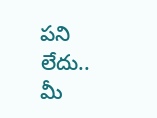ప‌ని లేదు.. మీ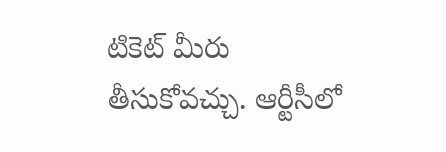టికెట్ మీరు తీసుకోవ‌చ్చు. ఆర్టీసీలో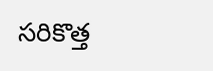స‌రికొత్త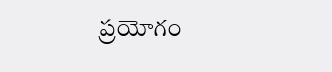ప్ర‌యోగం